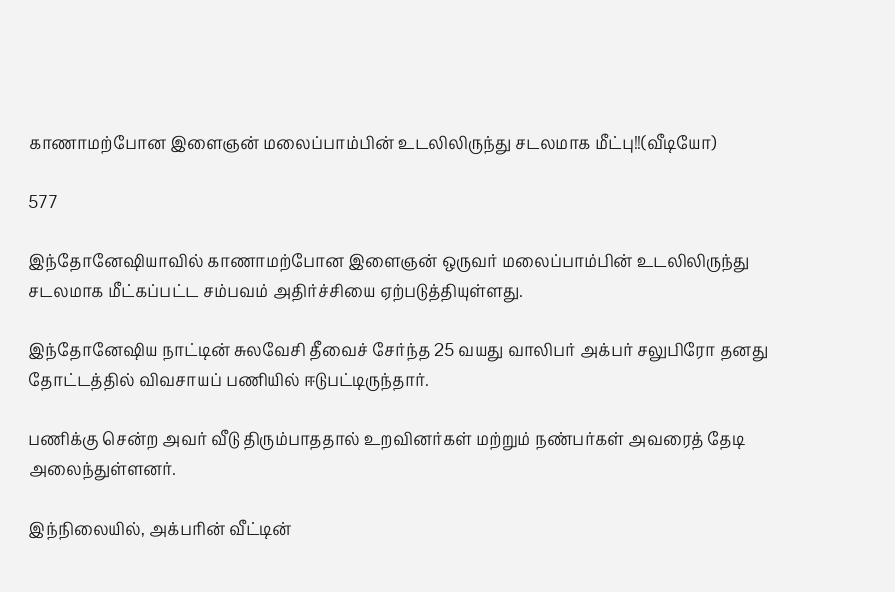காணாமற்போன இளைஞன் மலைப்பாம்பின் உடலிலிருந்து சடலமாக மீட்பு!!(வீடியோ)

577

இந்தோனேஷியாவில் காணாமற்போன இளைஞன் ஒருவர் மலைப்பாம்பின் உடலிலிருந்து சடலமாக மீட்கப்பட்ட சம்பவம் அதிர்ச்சியை ஏற்படுத்தியுள்ளது.

இந்தோனேஷிய நாட்டின் சுலவேசி தீவைச் சேர்ந்த 25 வயது வாலிபர் அக்பர் சலுபிரோ தனது தோட்டத்தில் விவசாயப் பணியில் ஈடுபட்டிருந்தார்.

பணிக்கு சென்ற அவர் வீடு திரும்பாததால் உறவினர்கள் மற்றும் நண்பர்கள் அவரைத் தேடி அலைந்துள்ளனர்.

இந்நிலையில், அக்பரின் வீட்டின்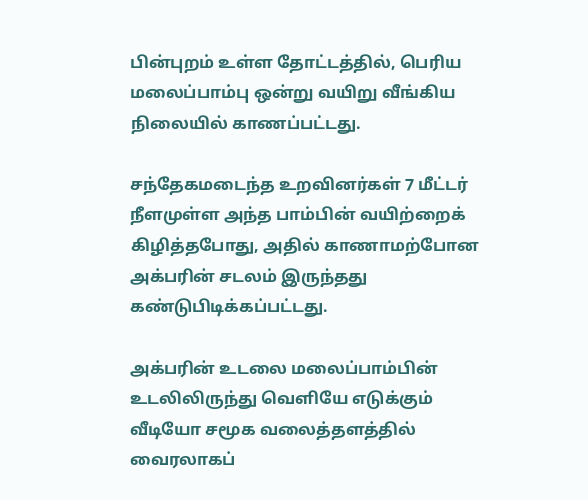பின்புறம் உள்ள தோட்டத்தில், பெரிய மலைப்பாம்பு ஒன்று வயிறு வீங்கிய நிலையில் காணப்பட்டது.

சந்தேகமடைந்த உறவினர்கள் 7 மீட்டர் நீளமுள்ள அந்த பாம்பின் வயிற்றைக் கிழித்தபோது, அதில் காணாமற்போன அக்பரின் சடலம் இருந்தது கண்டுபிடிக்கப்பட்டது.

அக்பரின் உடலை மலைப்பாம்பின் உடலிலிருந்து வெளியே எடுக்கும் வீடியோ சமூக வலைத்தளத்தில் வைரலாகப்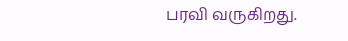பரவி வருகிறது.